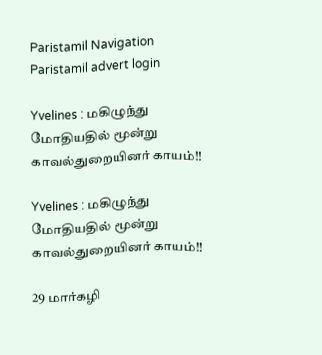Paristamil Navigation Paristamil advert login

Yvelines : மகிழுந்து மோதியதில் மூன்று காவல்துறையினர் காயம்!!

Yvelines : மகிழுந்து மோதியதில் மூன்று காவல்துறையினர் காயம்!!

29 மார்கழி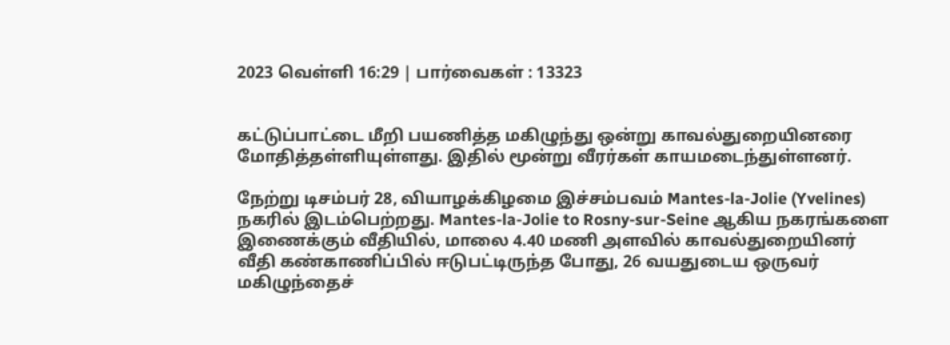2023 வெள்ளி 16:29 | பார்வைகள் : 13323


கட்டுப்பாட்டை மீறி பயணித்த மகிழுந்து ஒன்று காவல்துறையினரை மோதித்தள்ளியுள்ளது. இதில் மூன்று வீரர்கள் காயமடைந்துள்ளனர்.

நேற்று டிசம்பர் 28, வியாழக்கிழமை இச்சம்பவம் Mantes-la-Jolie (Yvelines) நகரில் இடம்பெற்றது. Mantes-la-Jolie to Rosny-sur-Seine ஆகிய நகரங்களை இணைக்கும் வீதியில், மாலை 4.40 மணி அளவில் காவல்துறையினர் வீதி கண்காணிப்பில் ஈடுபட்டிருந்த போது, 26 வயதுடைய ஒருவர் மகிழுந்தைச்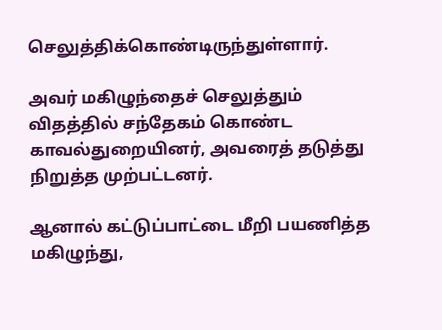செலுத்திக்கொண்டிருந்துள்ளார்.

அவர் மகிழுந்தைச் செலுத்தும் விதத்தில் சந்தேகம் கொண்ட காவல்துறையினர், அவரைத் தடுத்து நிறுத்த முற்பட்டனர்.

ஆனால் கட்டுப்பாட்டை மீறி பயணித்த மகிழுந்து,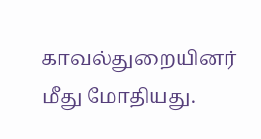காவல்துறையினர் மீது மோதியது.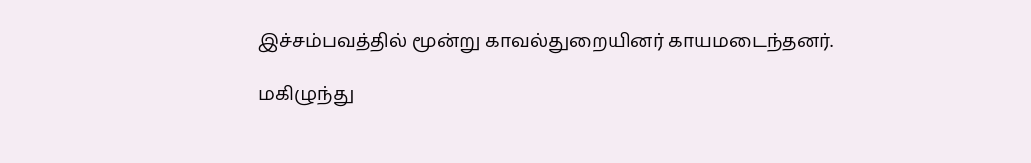இச்சம்பவத்தில் மூன்று காவல்துறையினர் காயமடைந்தனர்.

மகிழுந்து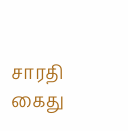சாரதி கைது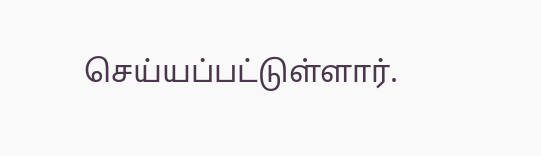செய்யப்பட்டுள்ளார்.